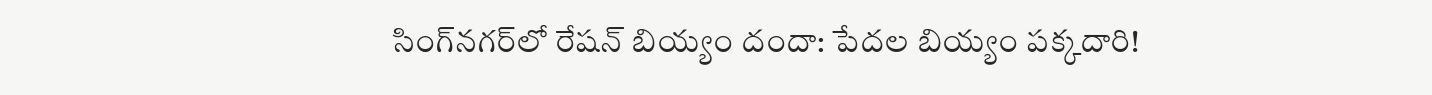సింగ్‌నగర్‌లో రేషన్ బియ్యం దందా: పేదల బియ్యం పక్కదారి!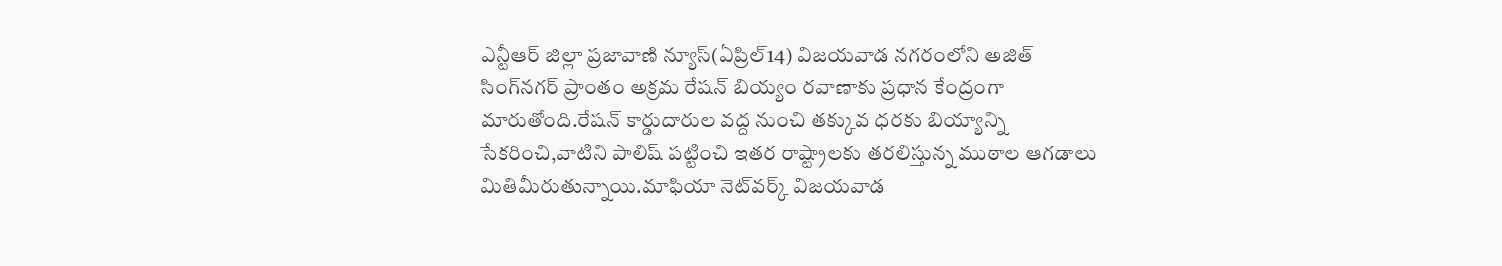ఎన్టీఆర్ జిల్లా ప్రజావాణి న్యూస్(ఏప్రిల్14) విజయవాడ నగరంలోని అజిత్ సింగ్‌నగర్ ప్రాంతం అక్రమ రేషన్ బియ్యం రవాణాకు ప్రధాన కేంద్రంగా మారుతోంది.రేషన్ కార్డుదారుల వద్ద నుంచి తక్కువ ధరకు బియ్యాన్ని సేకరించి,వాటిని పాలిష్ పట్టించి ఇతర రాష్ట్రాలకు తరలిస్తున్న ముఠాల ఆగడాలు మితిమీరుతున్నాయి.మాఫియా నెట్‌వర్క్ విజయవాడ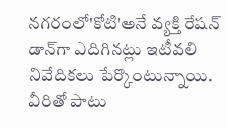నగరంలో'కోటి'అనే వ్యక్తి రేషన్ డాన్‌గా ఎదిగినట్లు ఇటీవలి నివేదికలు పేర్కొంటున్నాయి. వీరితో పాటు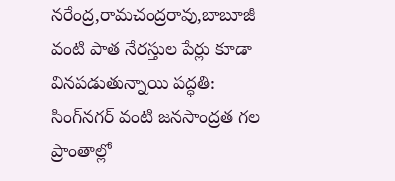నరేంద్ర,రామచంద్రరావు,బాబూజీ వంటి పాత నేరస్తుల పేర్లు కూడా వినపడుతున్నాయి పద్ధతి: సింగ్‌నగర్ వంటి జనసాంద్రత గల ప్రాంతాల్లో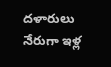దళారులు నేరుగా ఇళ్ల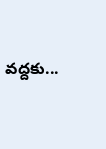వద్దకు...